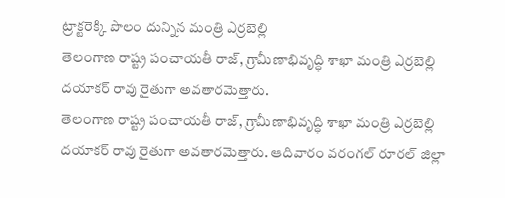ట్రాక్టరెక్కి పొలం దున్నిన మంత్రి ఎర్రబెల్లి
తెలంగాణ రాష్ట్ర పంచాయతీ రాజ్, గ్రామీణాభివృద్ధి శాఖా మంత్రి ఎర్రబెల్లి దయాకర్ రావు రైతుగా అవతారమెత్తారు.
తెలంగాణ రాష్ట్ర పంచాయతీ రాజ్, గ్రామీణాభివృద్ధి శాఖా మంత్రి ఎర్రబెల్లి దయాకర్ రావు రైతుగా అవతారమెత్తారు. ఆదివారం వరంగల్ రూరల్ జిల్లా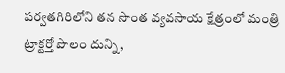పర్వతగిరిలోని తన సొంత వ్యవసాయ క్షేత్రంలో మంత్రి ట్రాక్టర్తో పొలం దున్ని,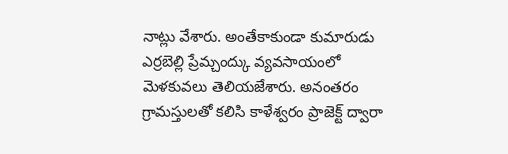నాట్లు వేశారు. అంతేకాకుండా కుమారుడు ఎర్రబెల్లి ప్రేమ్చంద్కు వ్యవసాయంలో మెళకువలు తెలియజేశారు. అనంతరం గ్రామస్తులతో కలిసి కాళేశ్వరం ప్రాజెక్ట్ ద్వారా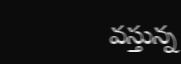వస్తున్న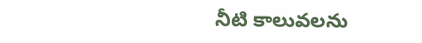నీటి కాలువలను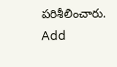పరిశీలించారు.
Add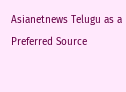Asianetnews Telugu as a Preferred Source